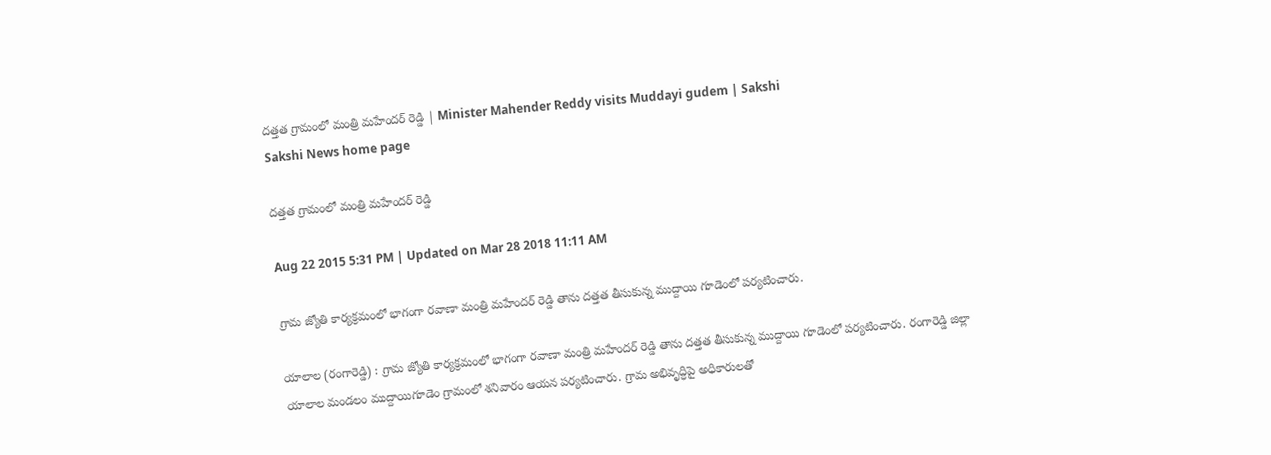దత్తత గ్రామంలో మంత్రి మహేందర్ రెడ్డి | Minister Mahender Reddy visits Muddayi gudem | Sakshi
Sakshi News home page

దత్తత గ్రామంలో మంత్రి మహేందర్ రెడ్డి

Aug 22 2015 5:31 PM | Updated on Mar 28 2018 11:11 AM

గ్రామ జ్యోతి కార్యక్రమంలో భాగంగా రవాణా మంత్రి మహేందర్ రెడ్డి తాను దత్తత తీసుకున్న ముద్దాయి గూడెంలో పర్యటించారు.

యాలాల (రంగారెడ్డి) : గ్రామ జ్యోతి కార్యక్రమంలో భాగంగా రవాణా మంత్రి మహేందర్ రెడ్డి తాను దత్తత తీసుకున్న ముద్దాయి గూడెంలో పర్యటించారు. రంగారెడ్డి జిల్లా యాలాల మండలం ముద్దాయిగూడెం గ్రామంలో శనివారం ఆయన పర్యటించారు. గ్రామ అభివృద్ధిపై అధికారులతో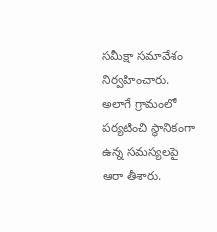సమీక్షా సమావేశం నిర్వహించారు. అలాగే గ్రామంలో పర్యటించి స్థానికంగా ఉన్న సమస్యలపై ఆరా తీశారు.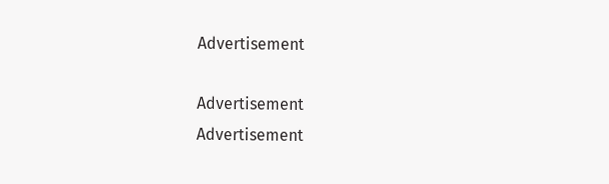Advertisement

Advertisement
Advertisement